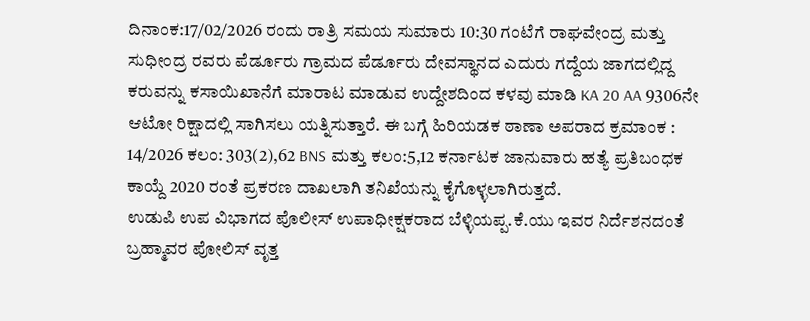ದಿನಾಂಕ:17/02/2026 ರಂದು ರಾತ್ರಿ ಸಮಯ ಸುಮಾರು 10:30 ಗಂಟೆಗೆ ರಾಘವೇಂದ್ರ ಮತ್ತು ಸುಧೀಂದ್ರ ರವರು ಪೆರ್ಡೂರು ಗ್ರಾಮದ ಪೆರ್ಡೂರು ದೇವಸ್ಥಾನದ ಎದುರು ಗದ್ದೆಯ ಜಾಗದಲ್ಲಿದ್ದ ಕರುವನ್ನು ಕಸಾಯಿಖಾನೆಗೆ ಮಾರಾಟ ಮಾಡುವ ಉದ್ದೇಶದಿಂದ ಕಳವು ಮಾಡಿ KA 20 AA 9306ನೇ ಆಟೋ ರಿಕ್ಷಾದಲ್ಲಿ ಸಾಗಿಸಲು ಯತ್ನಿಸುತ್ತಾರೆ. ಈ ಬಗ್ಗೆ ಹಿರಿಯಡಕ ಠಾಣಾ ಅಪರಾದ ಕ್ರಮಾಂಕ : 14/2026 ಕಲಂ: 303(2),62 BNS ಮತ್ತು ಕಲಂ:5,12 ಕರ್ನಾಟಕ ಜಾನುವಾರು ಹತ್ಯೆ ಪ್ರತಿಬಂಧಕ ಕಾಯ್ದೆ 2020 ರಂತೆ ಪ್ರಕರಣ ದಾಖಲಾಗಿ ತನಿಖೆಯನ್ನು ಕೈಗೊಳ್ಳಲಾಗಿರುತ್ತದೆ.
ಉಡುಪಿ ಉಪ ವಿಭಾಗದ ಪೊಲೀಸ್ ಉಪಾಧೀಕ್ಷಕರಾದ ಬೆಳ್ಳಿಯಪ್ಪ.ಕೆ.ಯು ಇವರ ನಿರ್ದೆಶನದಂತೆ ಬ್ರಹ್ಮಾವರ ಪೋಲಿಸ್ ವೃತ್ತ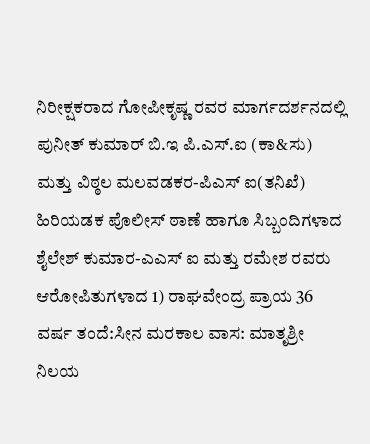ನಿರೀಕ್ಷಕರಾದ ಗೋಪೀಕೃಷ್ಣ ರವರ ಮಾರ್ಗದರ್ಶನದಲ್ಲಿ ಪುನೀತ್ ಕುಮಾರ್ ಬಿ.ಇ ಪಿ.ಎಸ್.ಐ (ಕಾ&ಸು) ಮತ್ತು ವಿಠ್ಠಲ ಮಲವಡಕರ-ಪಿಎಸ್ ಐ(ತನಿಖೆ) ಹಿರಿಯಡಕ ಪೊಲೀಸ್ ಠಾಣೆ ಹಾಗೂ ಸಿಬ್ಬಂದಿಗಳಾದ ಶೈಲೇಶ್ ಕುಮಾರ-ಎಎಸ್ ಐ ಮತ್ತು ರಮೇಶ ರವರು ಆರೋಪಿತುಗಳಾದ 1) ರಾಘವೇಂದ್ರ ಪ್ರಾಯ 36 ವರ್ಷ ತಂದೆ:ಸೀನ ಮರಕಾಲ ವಾಸ: ಮಾತೃಶ್ರೀ ನಿಲಯ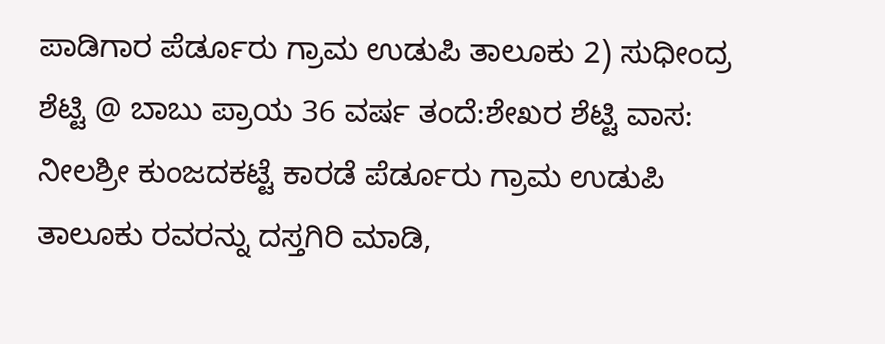ಪಾಡಿಗಾರ ಪೆರ್ಡೂರು ಗ್ರಾಮ ಉಡುಪಿ ತಾಲೂಕು 2) ಸುಧೀಂದ್ರ ಶೆಟ್ಟಿ @ ಬಾಬು ಪ್ರಾಯ 36 ವರ್ಷ ತಂದೆ:ಶೇಖರ ಶೆಟ್ಟಿ ವಾಸ: ನೀಲಶ್ರೀ ಕುಂಜದಕಟ್ಟೆ ಕಾರಡೆ ಪೆರ್ಡೂರು ಗ್ರಾಮ ಉಡುಪಿ ತಾಲೂಕು ರವರನ್ನು ದಸ್ತಗಿರಿ ಮಾಡಿ,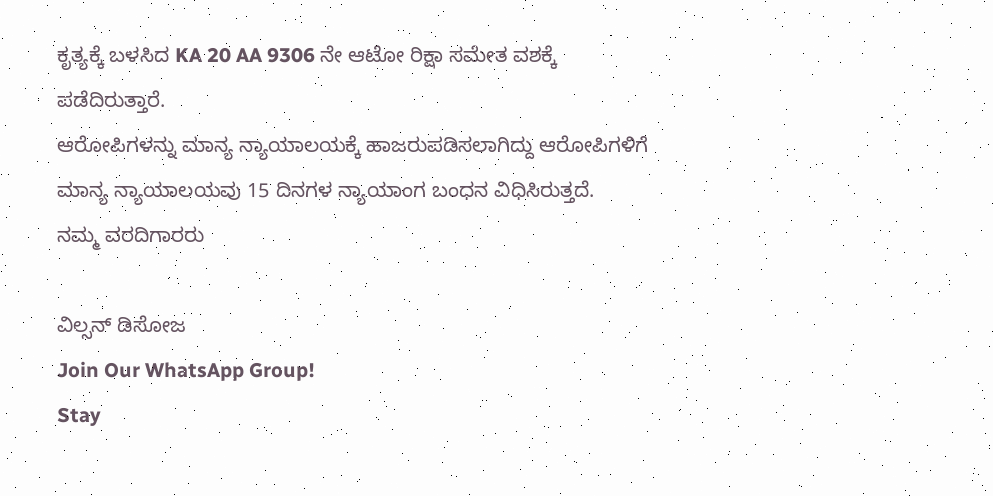ಕೃತ್ಯಕ್ಕೆ ಬಳಸಿದ KA 20 AA 9306 ನೇ ಆಟೋ ರಿಕ್ಷಾ ಸಮೇತ ವಶಕ್ಕೆ ಪಡೆದಿರುತ್ತಾರೆ.
ಆರೋಪಿಗಳನ್ನು ಮಾನ್ಯ ನ್ಯಾಯಾಲಯಕ್ಕೆ ಹಾಜರುಪಡಿಸಲಾಗಿದ್ದು ಆರೋಪಿಗಳಿಗೆ ಮಾನ್ಯ ನ್ಯಾಯಾಲಯವು 15 ದಿನಗಳ ನ್ಯಾಯಾಂಗ ಬಂಧನ ವಿಧಿಸಿರುತ್ತದೆ.
ನಮ್ಮ ವರದಿಗಾರರು

ವಿಲ್ಸನ್ ಡಿಸೋಜ
Join Our WhatsApp Group!
Stay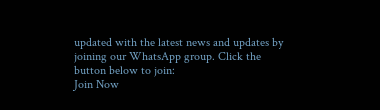updated with the latest news and updates by joining our WhatsApp group. Click the button below to join:
Join Now